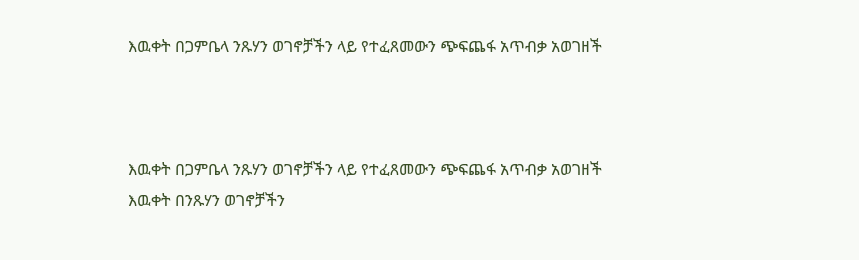እዉቀት በጋምቤላ ንጹሃን ወገኖቻችን ላይ የተፈጸመውን ጭፍጨፋ አጥብቃ አወገዘች



እዉቀት በጋምቤላ ንጹሃን ወገኖቻችን ላይ የተፈጸመውን ጭፍጨፋ አጥብቃ አወገዘች
እዉቀት በንጹሃን ወገኖቻችን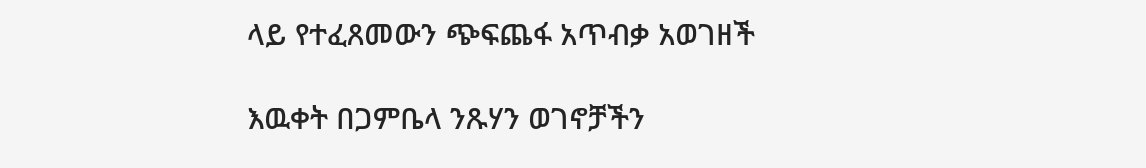ላይ የተፈጸመውን ጭፍጨፋ አጥብቃ አወገዘች

እዉቀት በጋምቤላ ንጹሃን ወገኖቻችን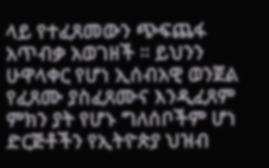ላይ የተፈጸመውን ጭፍጨፋ አጥብቃ አወገዘች ። ይህንን ሁዋላቀር የሆነ ኢሰብአዊ ወንጀል የፈጸሙ ያስፈጸሙና እንዲፈጸም ምክን ያት የሆኑ ግለሰቦችም ሆነ ድርጅቶችን የኢትዮጵያ ህዝብ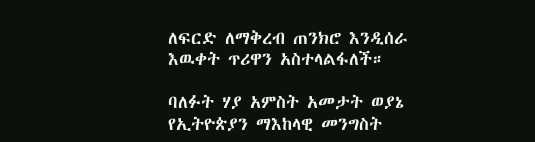ለፍርድ ለማቅረብ ጠንክሮ እንዲሰራ እዉቀት ጥሪዋን አስተላልፋለች።

ባለፉት ሃያ አምስት አመታት ወያኔ የኢትዮጵያን ማእከላዊ መንግስት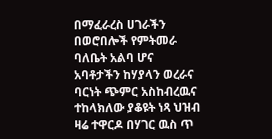በማፈራረስ ሀገራችን በወሮበሎች የምትመራ ባለቤት አልባ ሆና አባቶታችን ከሃያላን ወረራና ባርነት ጭምር አስከብረዉና ተከላክለው ያቆዩት ነጻ ህዝብ ዛሬ ተዋርዶ በሃገር ዉስ ጥ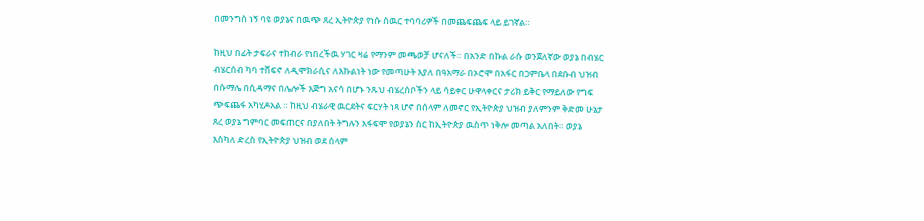በመንግስ ነኝ ባዩ ወያኔና በዉጭ ጸረ ኢትዮጵያ የነሱ ስዉር ተባባሪዎች በመጨፍጨፍ ላይ ይገኛል።

ከዚህ በፊት ታፍራና ተከብራ የነበረችዉ ሃገር ዛሬ የማንም መጫወቻ ሆናለች። በአንድ በኩል ራሱ ወንጀለኛው ወያኔ በብሄር ብሄርሰብ ካባ ተሸፍኖ ለዲሞክራሲና ለእኩልነት ነው የመጣሁት እያለ በዓአማራ በኦሮሞ በአፋር በጋምቤላ በደቡብ ህዝብ በሱማሌ በሲዳማና በሌሎች እጅግ አናሳ በሆኑ ንጹህ ብሄረሰቦችን ላይ ሳይቀር ሁዋላቀርና ታሪክ ይቅር የማይለው የግፍ ጭፍጨፋ አካሂዶአል ። ከዚህ ብሄራዊ ዉርደትና ፍርሃት ነጻ ሆኖ በሰላም ለመኖር የኢትዮጵያ ህዝብ ያለምንም ቅድመ ሁኔታ ጸረ ወያኔ ግምባር መፍጠርና በያለበት ትግሉን አፋፍሞ የወያኔን ስር ከኢትዮጵያ ዉስጥ ነቅሎ መጣል አለበት። ወያኔ እስካለ ድረስ የኢትዮጵያ ህዝብ ወደ ሰላም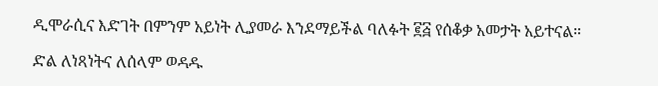ዲሞራሲና እድገት በምንም አይነት ሊያመራ እንደማይችል ባለፉት ፪፭ የሰቆቃ አመታት አይተናል።

ድል ለነጻነትና ለሰላም ወዳዱ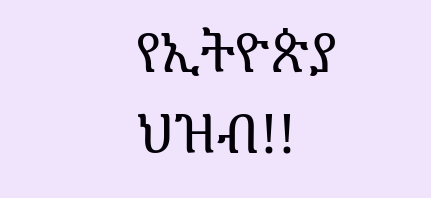የኢትዮጵያ ህዝብ!!